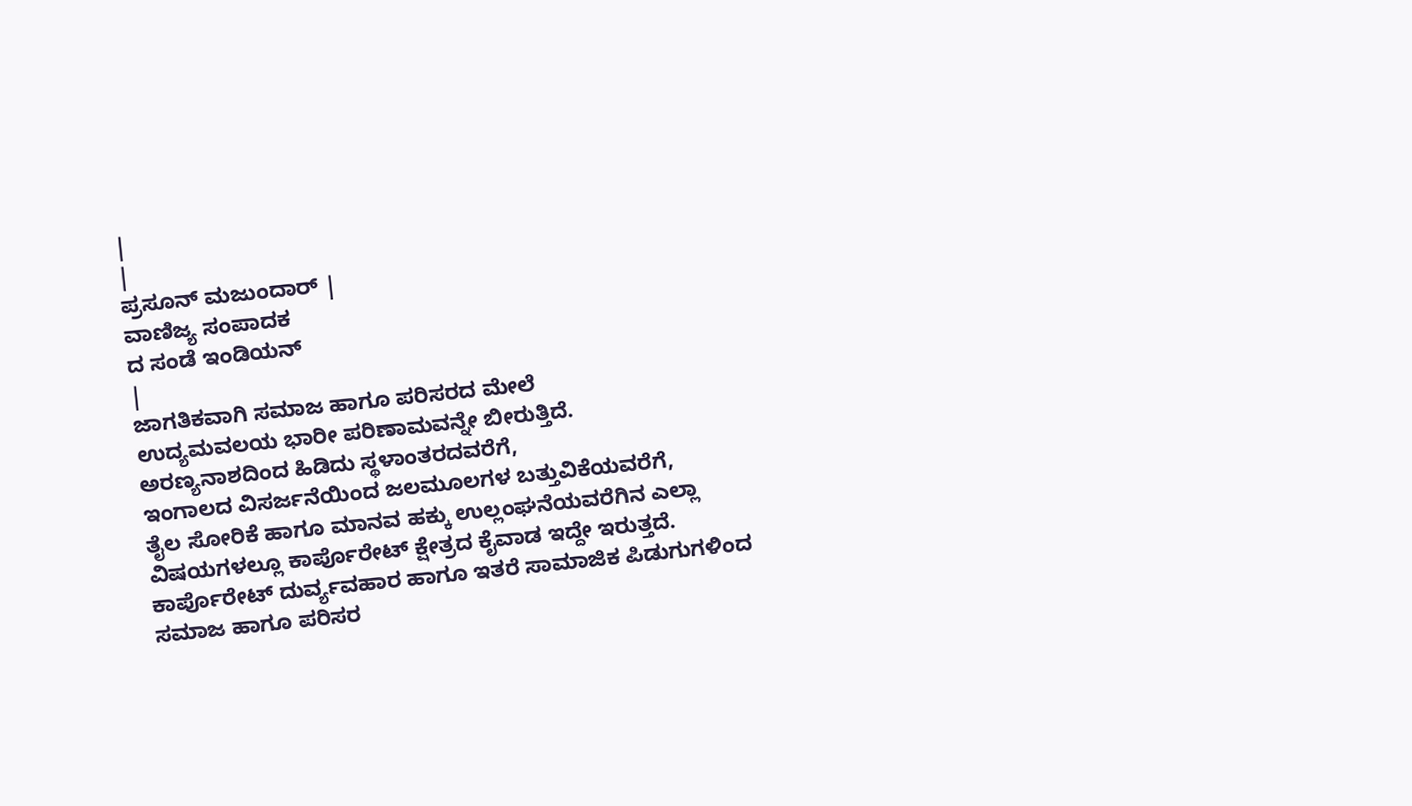|
|
ಪ್ರಸೂನ್ ಮಜುಂದಾರ್ |
ವಾಣಿಜ್ಯ ಸಂಪಾದಕ
ದ ಸಂಡೆ ಇಂಡಿಯನ್
|
ಜಾಗತಿಕವಾಗಿ ಸಮಾಜ ಹಾಗೂ ಪರಿಸರದ ಮೇಲೆ
ಉದ್ಯಮವಲಯ ಭಾರೀ ಪರಿಣಾಮವನ್ನೇ ಬೀರುತ್ತಿದೆ.
ಅರಣ್ಯನಾಶದಿಂದ ಹಿಡಿದು ಸ್ಥಳಾಂತರದವರೆಗೆ,
ಇಂಗಾಲದ ವಿಸರ್ಜನೆಯಿಂದ ಜಲಮೂಲಗಳ ಬತ್ತುವಿಕೆಯವರೆಗೆ,
ತೈಲ ಸೋರಿಕೆ ಹಾಗೂ ಮಾನವ ಹಕ್ಕು ಉಲ್ಲಂಘನೆಯವರೆಗಿನ ಎಲ್ಲಾ
ವಿಷಯಗಳಲ್ಲೂ ಕಾರ್ಪೊರೇಟ್ ಕ್ಷೇತ್ರದ ಕೈವಾಡ ಇದ್ದೇ ಇರುತ್ತದೆ.
ಕಾರ್ಪೊರೇಟ್ ದುರ್ವ್ಯವಹಾರ ಹಾಗೂ ಇತರೆ ಸಾಮಾಜಿಕ ಪಿಡುಗುಗಳಿಂದ
ಸಮಾಜ ಹಾಗೂ ಪರಿಸರ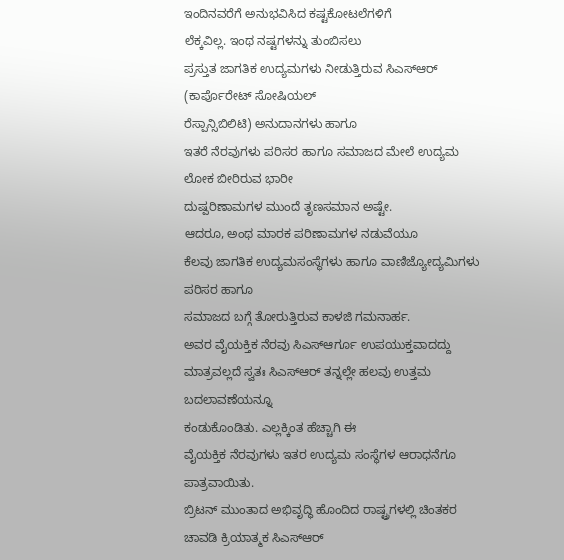ಇಂದಿನವರೆಗೆ ಅನುಭವಿಸಿದ ಕಷ್ಟಕೋಟಲೆಗಳಿಗೆ
ಲೆಕ್ಕವಿಲ್ಲ. ಇಂಥ ನಷ್ಟಗಳನ್ನು ತುಂಬಿಸಲು
ಪ್ರಸ್ತುತ ಜಾಗತಿಕ ಉದ್ಯಮಗಳು ನೀಡುತ್ತಿರುವ ಸಿಎಸ್ಆರ್
(ಕಾರ್ಪೊರೇಟ್ ಸೋಷಿಯಲ್
ರೆಸ್ಪಾನ್ಸಿಬಿಲಿಟಿ) ಅನುದಾನಗಳು ಹಾಗೂ
ಇತರೆ ನೆರವುಗಳು ಪರಿಸರ ಹಾಗೂ ಸಮಾಜದ ಮೇಲೆ ಉದ್ಯಮ ಲೋಕ ಬೀರಿರುವ ಭಾರೀ
ದುಷ್ಪರಿಣಾಮಗಳ ಮುಂದೆ ತೃಣಸಮಾನ ಅಷ್ಟೇ.
ಆದರೂ, ಅಂಥ ಮಾರಕ ಪರಿಣಾಮಗಳ ನಡುವೆಯೂ
ಕೆಲವು ಜಾಗತಿಕ ಉದ್ಯಮಸಂಸ್ಥೆಗಳು ಹಾಗೂ ವಾಣಿಜ್ಯೋದ್ಯಮಿಗಳು ಪರಿಸರ ಹಾಗೂ
ಸಮಾಜದ ಬಗ್ಗೆ ತೋರುತ್ತಿರುವ ಕಾಳಜಿ ಗಮನಾರ್ಹ.
ಅವರ ವೈಯಕ್ತಿಕ ನೆರವು ಸಿಎಸ್ಆರ್ಗೂ ಉಪಯುಕ್ತವಾದದ್ದು
ಮಾತ್ರವಲ್ಲದೆ ಸ್ವತಃ ಸಿಎಸ್ಆರ್ ತನ್ನಲ್ಲೇ ಹಲವು ಉತ್ತಮ ಬದಲಾವಣೆಯನ್ನೂ
ಕಂಡುಕೊಂಡಿತು. ಎಲ್ಲಕ್ಕಿಂತ ಹೆಚ್ಚಾಗಿ ಈ
ವೈಯಕ್ತಿಕ ನೆರವುಗಳು ಇತರ ಉದ್ಯಮ ಸಂಸ್ಥೆಗಳ ಆರಾಧನೆಗೂ ಪಾತ್ರವಾಯಿತು.
ಬ್ರಿಟನ್ ಮುಂತಾದ ಅಭಿವೃದ್ಧಿ ಹೊಂದಿದ ರಾಷ್ಟ್ರಗಳಲ್ಲಿ ಚಿಂತಕರ
ಚಾವಡಿ ಕ್ರಿಯಾತ್ಮಕ ಸಿಎಸ್ಆರ್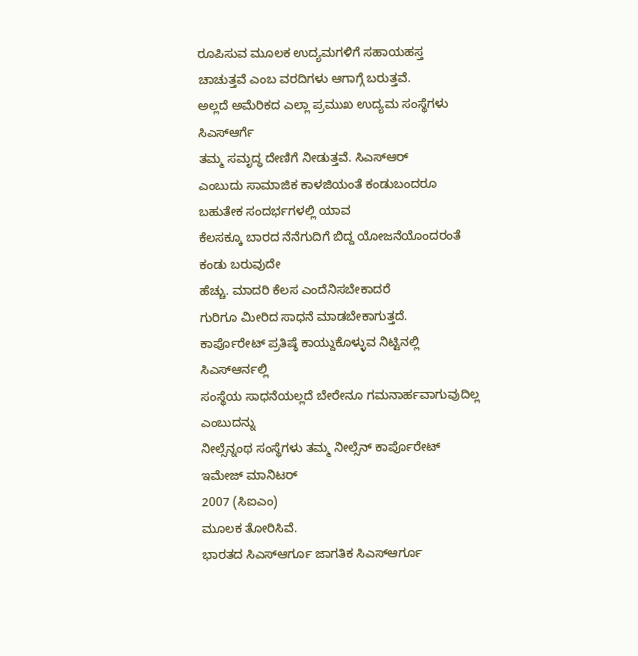ರೂಪಿಸುವ ಮೂಲಕ ಉದ್ಯಮಗಳಿಗೆ ಸಹಾಯಹಸ್ತ
ಚಾಚುತ್ತವೆ ಎಂಬ ವರದಿಗಳು ಆಗಾಗ್ಗೆ ಬರುತ್ತವೆ.
ಅಲ್ಲದೆ ಅಮೆರಿಕದ ಎಲ್ಲಾ ಪ್ರಮುಖ ಉದ್ಯಮ ಸಂಸ್ಥೆಗಳು ಸಿಎಸ್ಆರ್ಗೆ
ತಮ್ಮ ಸಮೃದ್ಧ ದೇಣಿಗೆ ನೀಡುತ್ತವೆ. ಸಿಎಸ್ಆರ್
ಎಂಬುದು ಸಾಮಾಜಿಕ ಕಾಳಜಿಯಂತೆ ಕಂಡುಬಂದರೂ ಬಹುತೇಕ ಸಂದರ್ಭಗಳಲ್ಲಿ ಯಾವ
ಕೆಲಸಕ್ಕೂ ಬಾರದ ನೆನೆಗುದಿಗೆ ಬಿದ್ದ ಯೋಜನೆಯೊಂದರಂತೆ ಕಂಡು ಬರುವುದೇ
ಹೆಚ್ಚು. ಮಾದರಿ ಕೆಲಸ ಎಂದೆನಿಸಬೇಕಾದರೆ
ಗುರಿಗೂ ಮೀರಿದ ಸಾಧನೆ ಮಾಡಬೇಕಾಗುತ್ತದೆ.
ಕಾರ್ಪೊರೇಟ್ ಪ್ರತಿಷ್ಠೆ ಕಾಯ್ದುಕೊಳ್ಳುವ ನಿಟ್ಟಿನಲ್ಲಿ ಸಿಎಸ್ಆರ್ನಲ್ಲಿ
ಸಂಸ್ಥೆಯ ಸಾಧನೆಯಲ್ಲದೆ ಬೇರೇನೂ ಗಮನಾರ್ಹವಾಗುವುದಿಲ್ಲ ಎಂಬುದನ್ನು
ನೀಲ್ಸೆನ್ನಂಥ ಸಂಸ್ಥೆಗಳು ತಮ್ಮ ನೀಲ್ಸೆನ್ ಕಾರ್ಪೊರೇಟ್ ಇಮೇಜ್ ಮಾನಿಟರ್
2007 (ಸಿಐಎಂ)
ಮೂಲಕ ತೋರಿಸಿವೆ.
ಭಾರತದ ಸಿಎಸ್ಆರ್ಗೂ ಜಾಗತಿಕ ಸಿಎಸ್ಆರ್ಗೂ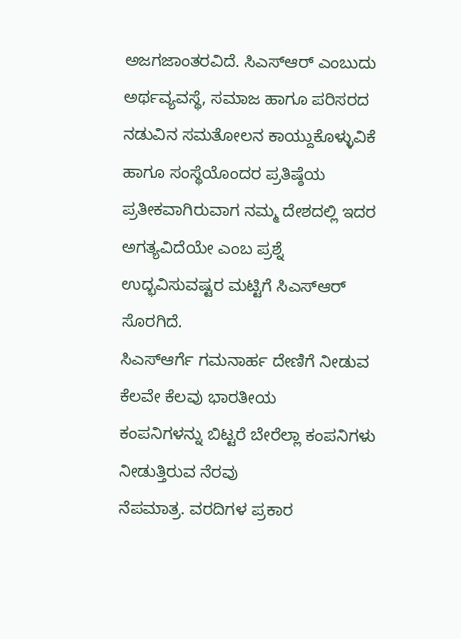ಅಜಗಜಾಂತರವಿದೆ. ಸಿಎಸ್ಆರ್ ಎಂಬುದು
ಅರ್ಥವ್ಯವಸ್ಥೆ, ಸಮಾಜ ಹಾಗೂ ಪರಿಸರದ
ನಡುವಿನ ಸಮತೋಲನ ಕಾಯ್ದುಕೊಳ್ಳುವಿಕೆ ಹಾಗೂ ಸಂಸ್ಥೆಯೊಂದರ ಪ್ರತಿಷ್ಠೆಯ
ಪ್ರತೀಕವಾಗಿರುವಾಗ ನಮ್ಮ ದೇಶದಲ್ಲಿ ಇದರ ಅಗತ್ಯವಿದೆಯೇ ಎಂಬ ಪ್ರಶ್ನೆ
ಉದ್ಭವಿಸುವಷ್ಟರ ಮಟ್ಟಿಗೆ ಸಿಎಸ್ಆರ್ ಸೊರಗಿದೆ.
ಸಿಎಸ್ಆರ್ಗೆ ಗಮನಾರ್ಹ ದೇಣಿಗೆ ನೀಡುವ ಕೆಲವೇ ಕೆಲವು ಭಾರತೀಯ
ಕಂಪನಿಗಳನ್ನು ಬಿಟ್ಟರೆ ಬೇರೆಲ್ಲಾ ಕಂಪನಿಗಳು ನೀಡುತ್ತಿರುವ ನೆರವು
ನೆಪಮಾತ್ರ. ವರದಿಗಳ ಪ್ರಕಾರ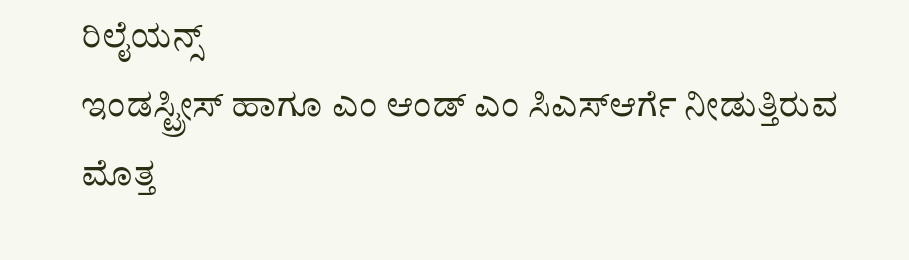ರಿಲೈಯನ್ಸ್
ಇಂಡಸ್ಟ್ರೀಸ್ ಹಾಗೂ ಎಂ ಆಂಡ್ ಎಂ ಸಿಎಸ್ಆರ್ಗೆ ನೀಡುತ್ತಿರುವ ಮೊತ್ತ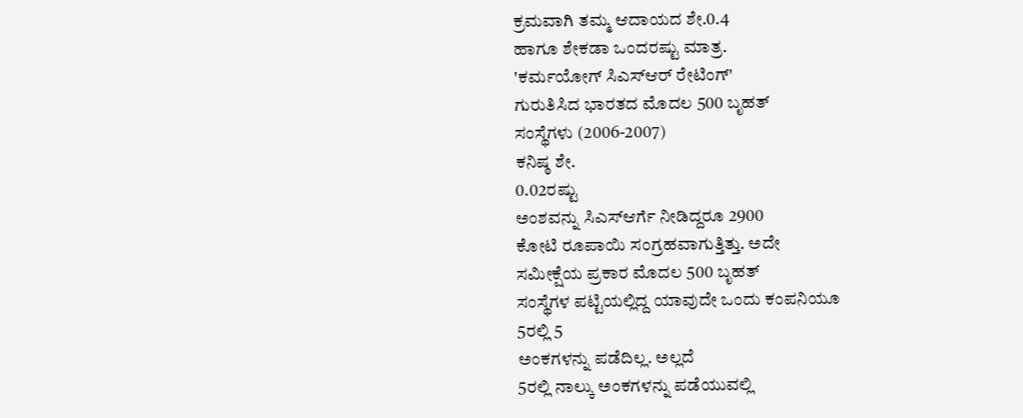ಕ್ರಮವಾಗಿ ತಮ್ಮ ಆದಾಯದ ಶೇ.0.4
ಹಾಗೂ ಶೇಕಡಾ ಒಂದರಷ್ಟು ಮಾತ್ರ.
'ಕರ್ಮಯೋಗ್ ಸಿಎಸ್ಆರ್ ರೇಟಿಂಗ್'
ಗುರುತಿಸಿದ ಭಾರತದ ಮೊದಲ 500 ಬೃಹತ್
ಸಂಸ್ಥೆಗಳು (2006-2007)
ಕನಿಷ್ಠ ಶೇ.
0.02ರಷ್ಟು
ಅಂಶವನ್ನು ಸಿಎಸ್ಆರ್ಗೆ ನೀಡಿದ್ದರೂ 2900
ಕೋಟಿ ರೂಪಾಯಿ ಸಂಗ್ರಹವಾಗುತ್ತಿತ್ತು. ಅದೇ
ಸಮೀಕ್ಷೆಯ ಪ್ರಕಾರ ಮೊದಲ 500 ಬೃಹತ್
ಸಂಸ್ಥೆಗಳ ಪಟ್ಟಿಯಲ್ಲಿದ್ದ ಯಾವುದೇ ಒಂದು ಕಂಪನಿಯೂ
5ರಲ್ಲಿ 5
ಅಂಕಗಳನ್ನು ಪಡೆದಿಲ್ಲ. ಅಲ್ಲದೆ
5ರಲ್ಲಿ ನಾಲ್ಕು ಅಂಕಗಳನ್ನು ಪಡೆಯುವಲ್ಲಿ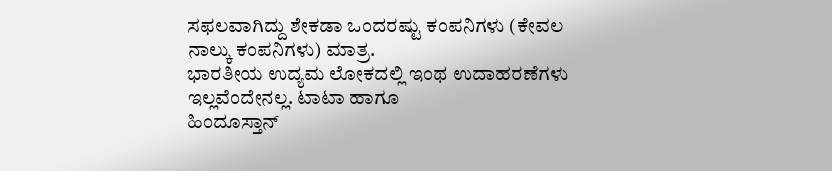ಸಫಲವಾಗಿದ್ದು ಶೇಕಡಾ ಒಂದರಷ್ಟು ಕಂಪನಿಗಳು (ಕೇವಲ
ನಾಲ್ಕು ಕಂಪನಿಗಳು) ಮಾತ್ರ.
ಭಾರತೀಯ ಉದ್ಯಮ ಲೋಕದಲ್ಲಿ ಇಂಥ ಉದಾಹರಣೆಗಳು
ಇಲ್ಲವೆಂದೇನಲ್ಲ. ಟಾಟಾ ಹಾಗೂ
ಹಿಂದೂಸ್ತಾನ್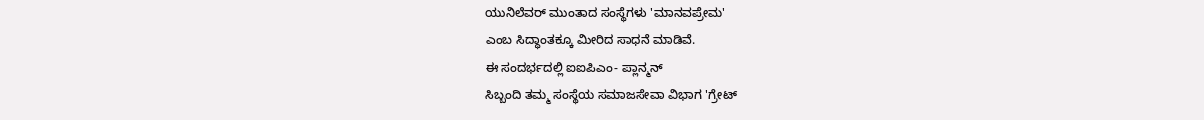ಯುನಿಲೆವರ್ ಮುಂತಾದ ಸಂಸ್ಥೆಗಳು 'ಮಾನವಪ್ರೇಮ'
ಎಂಬ ಸಿದ್ಧಾಂತಕ್ಕೂ ಮೀರಿದ ಸಾಧನೆ ಮಾಡಿವೆ.
ಈ ಸಂದರ್ಭದಲ್ಲಿ ಐಐಪಿಎಂ- ಪ್ಲಾನ್ಮನ್
ಸಿಬ್ಬಂದಿ ತಮ್ಮ ಸಂಸ್ಥೆಯ ಸಮಾಜಸೇವಾ ವಿಭಾಗ 'ಗ್ರೇಟ್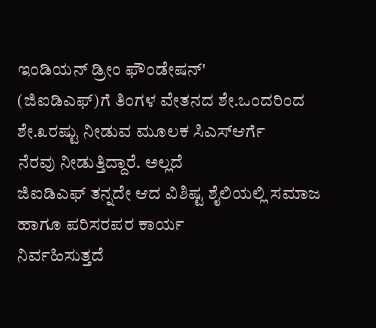ಇಂಡಿಯನ್ ಡ್ರೀಂ ಫೌಂಡೇಷನ್'
(ಜಿಐಡಿಎಫ್)ಗೆ ತಿಂಗಳ ವೇತನದ ಶೇ.ಒಂದರಿಂದ
ಶೇ.೩ರಷ್ಟು ನೀಡುವ ಮೂಲಕ ಸಿಎಸ್ಆರ್ಗೆ
ನೆರವು ನೀಡುತ್ತಿದ್ದಾರೆ. ಅಲ್ಲದೆ
ಜಿಐಡಿಎಫ್ ತನ್ನದೇ ಆದ ವಿಶಿಷ್ಟ ಶೈಲಿಯಲ್ಲಿ ಸಮಾಜ ಹಾಗೂ ಪರಿಸರಪರ ಕಾರ್ಯ
ನಿರ್ವಹಿಸುತ್ತದೆ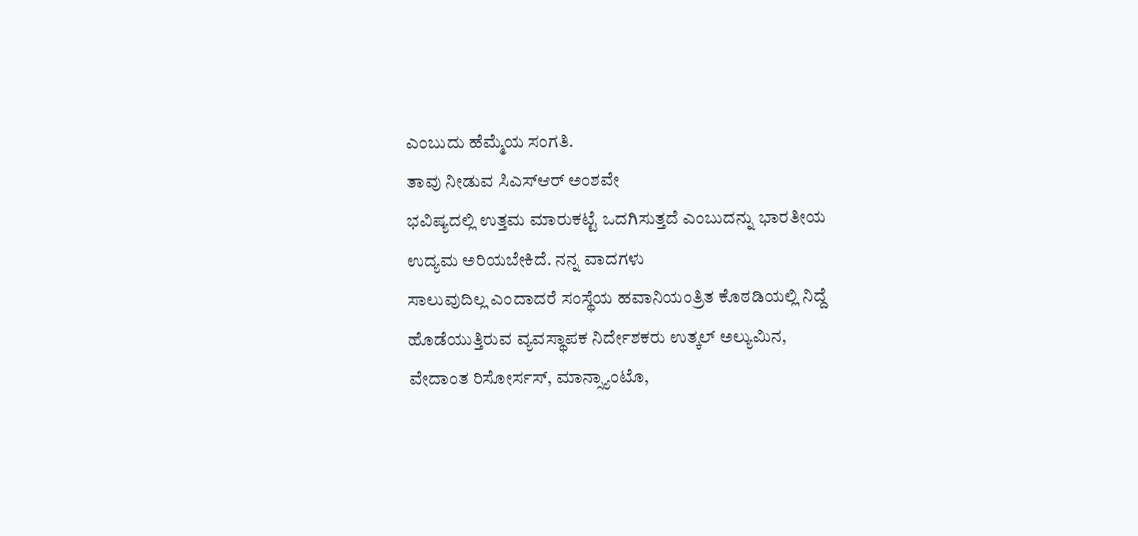ಎಂಬುದು ಹೆಮ್ಮೆಯ ಸಂಗತಿ.
ತಾವು ನೀಡುವ ಸಿಎಸ್ಆರ್ ಅಂಶವೇ
ಭವಿಷ್ಯದಲ್ಲಿ ಉತ್ತಮ ಮಾರುಕಟ್ಟೆ ಒದಗಿಸುತ್ತದೆ ಎಂಬುದನ್ನು ಭಾರತೀಯ
ಉದ್ಯಮ ಅರಿಯಬೇಕಿದೆ. ನನ್ನ ವಾದಗಳು
ಸಾಲುವುದಿಲ್ಲ ಎಂದಾದರೆ ಸಂಸ್ಥೆಯ ಹವಾನಿಯಂತ್ರಿತ ಕೊಠಡಿಯಲ್ಲಿ ನಿದ್ದೆ
ಹೊಡೆಯುತ್ತಿರುವ ವ್ಯವಸ್ಥಾಪಕ ನಿರ್ದೇಶಕರು ಉತ್ಕಲ್ ಅಲ್ಯುಮಿನ,
ವೇದಾಂತ ರಿಸೋರ್ಸಸ್, ಮಾನ್ಸ್ಯಾಂಟೊ,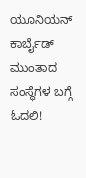ಯೂನಿಯನ್ ಕಾರ್ಬೈಡ್ ಮುಂತಾದ ಸಂಸ್ಥೆಗಳ ಬಗ್ಗೆ ಓದಲಿ!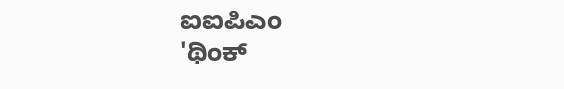ಐಐಪಿಎಂ
'ಥಿಂಕ್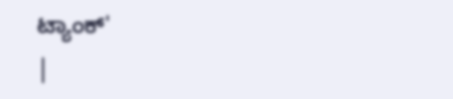ಟ್ಯಾಂಕ್'
|